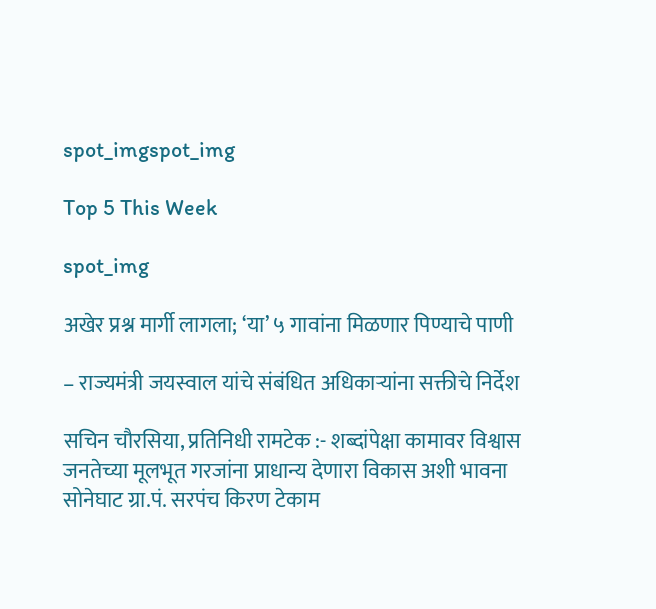spot_imgspot_img

Top 5 This Week

spot_img

अखेर प्रश्न मार्गी लागला; ‘या’ ५ गावांना मिळणार पिण्याचे पाणी

– राज्यमंत्री जयस्वाल यांचे संबंधित अधिकाऱ्यांना सक्तीचे निर्देश

सचिन चौरसिया, प्रतिनिधी रामटेक :- शब्दांपेक्षा कामावर विश्वास जनतेच्या मूलभूत गरजांना प्राधान्य देणारा विकास अशी भावना सोनेघाट ग्रा.पं. सरपंच किरण टेकाम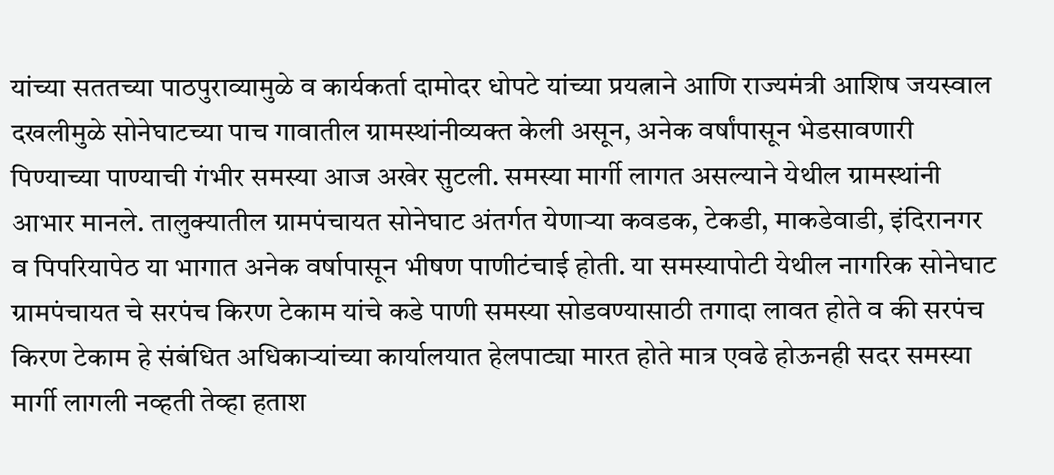यांच्या सततच्या पाठपुराव्यामुळे व कार्यकर्ता दामोदर धोपटे यांच्या प्रयत्नाने आणि राज्यमंत्री आशिष जयस्वाल दखलीमुळे सोनेघाटच्या पाच गावातील ग्रामस्थांनीव्यक्त केली असून, अनेक वर्षांपासून भेडसावणारी पिण्याच्या पाण्याची गंभीर समस्या आज अखेर सुटली. समस्या मार्गी लागत असल्याने येथील ग्रामस्थांनी आभार मानले. तालुक्यातील ग्रामपंचायत सोनेघाट अंतर्गत येणाऱ्या कवडक, टेकडी, माकडेवाडी, इंदिरानगर व पिपरियापेठ या भागात अनेक वर्षापासून भीषण पाणीटंचाई होती. या समस्यापोटी येथील नागरिक सोनेघाट ग्रामपंचायत चे सरपंच किरण टेकाम यांचे कडे पाणी समस्या सोडवण्यासाठी तगादा लावत होते व की सरपंच किरण टेकाम हे संबंधित अधिकाऱ्यांच्या कार्यालयात हेलपाट्या मारत होते मात्र एवढे होऊनही सदर समस्या मार्गी लागली नव्हती तेव्हा हताश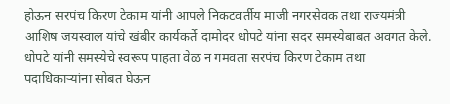होऊन सरपंच किरण टेकाम यांनी आपले निकटवर्तीय माजी नगरसेवक तथा राज्यमंत्री आशिष जयस्वाल यांचे खंबीर कार्यकर्ते दामोदर धोपटे यांना सदर समस्येबाबत अवगत केले. धोपटे यांनी समस्येचे स्वरूप पाहता वेळ न गमवता सरपंच किरण टेकाम तथा पदाधिकाऱ्यांना सोबत घेऊन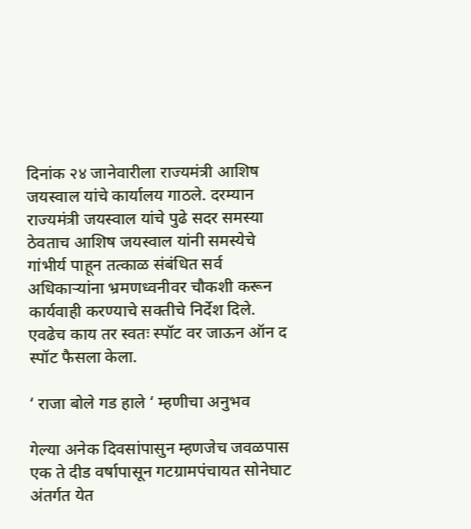दिनांक २४ जानेवारीला राज्यमंत्री आशिष जयस्वाल यांचे कार्यालय गाठले. दरम्यान राज्यमंत्री जयस्वाल यांचे पुढे सदर समस्या ठेवताच आशिष जयस्वाल यांनी समस्येचे गांभीर्य पाहून तत्काळ संबंधित सर्व अधिकाऱ्यांना भ्रमणध्वनीवर चौकशी करून कार्यवाही करण्याचे सक्तीचे निर्देश दिले. एवढेच काय तर स्वतः स्पॉट वर जाऊन ऑन द स्पॉट फैसला केला.

‘ राजा बोले गड हाले ‘ म्हणीचा अनुभव

गेल्या अनेक दिवसांपासुन म्हणजेच जवळपास एक ते दीड वर्षापासून गटग्रामपंचायत सोनेघाट अंतर्गत येत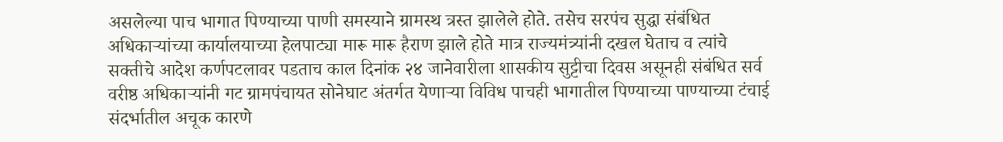असलेल्या पाच भागात पिण्याच्या पाणी समस्याने ग्रामस्थ त्रस्त झालेले होते. तसेच सरपंच सुद्धा संबंधित अधिकाऱ्यांच्या कार्यालयाच्या हेलपाट्या मारू मारू हैराण झाले होते मात्र राज्यमंत्र्यांनी दखल घेताच व त्यांचे सक्तीचे आदेश कर्णपटलावर पडताच काल दिनांक २४ जानेवारीला शासकीय सुट्टीचा दिवस असूनही संबंधित सर्व वरीष्ठ अधिकाऱ्यांनी गट ग्रामपंचायत सोनेघाट अंतर्गत येणाऱ्या विविध पाचही भागातील पिण्याच्या पाण्याच्या टंचाई संदर्भातील अचूक कारणे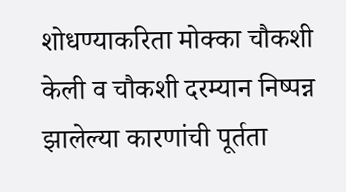शोधण्याकरिता मोक्का चौकशी केली व चौकशी दरम्यान निष्पन्न झालेल्या कारणांची पूर्तता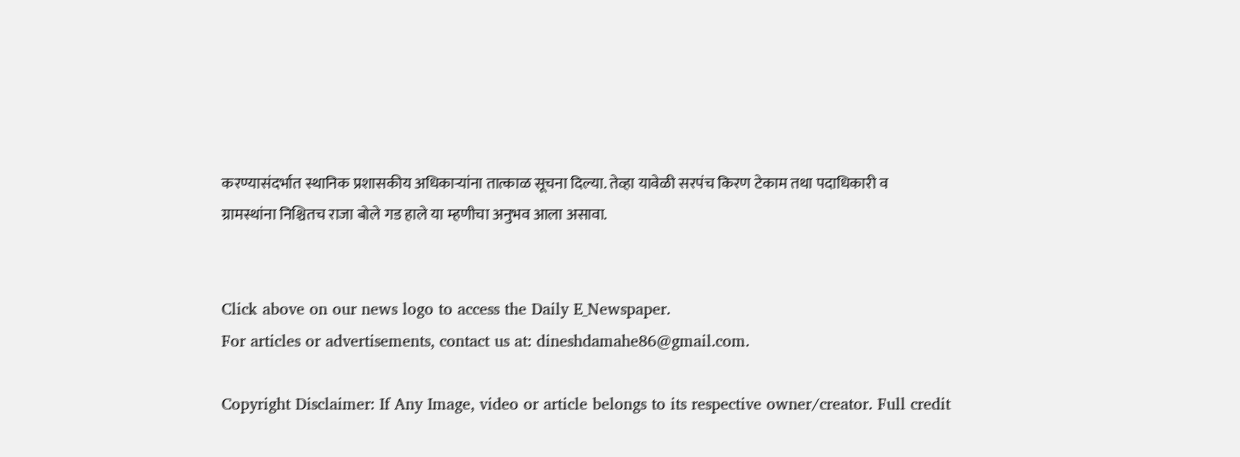करण्यासंदर्भात स्थानिक प्रशासकीय अधिकाऱ्यांना तात्काळ सूचना दिल्या. तेव्हा यावेळी सरपंच किरण टेकाम तथा पदाधिकारी व ग्रामस्थांना निश्चितच राजा बोले गड हाले या म्हणीचा अनुभव आला असावा.


Click above on our news logo to access the Daily E_Newspaper.
For articles or advertisements, contact us at: dineshdamahe86@gmail.com.

Copyright Disclaimer: If Any Image, video or article belongs to its respective owner/creator. Full credit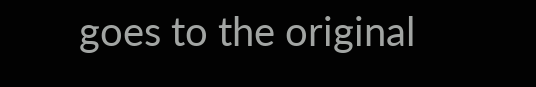goes to the original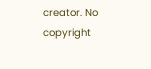creator. No copyright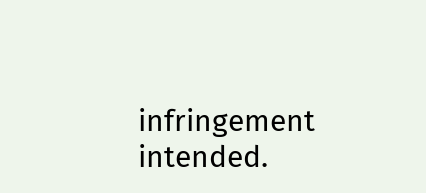infringement intended.